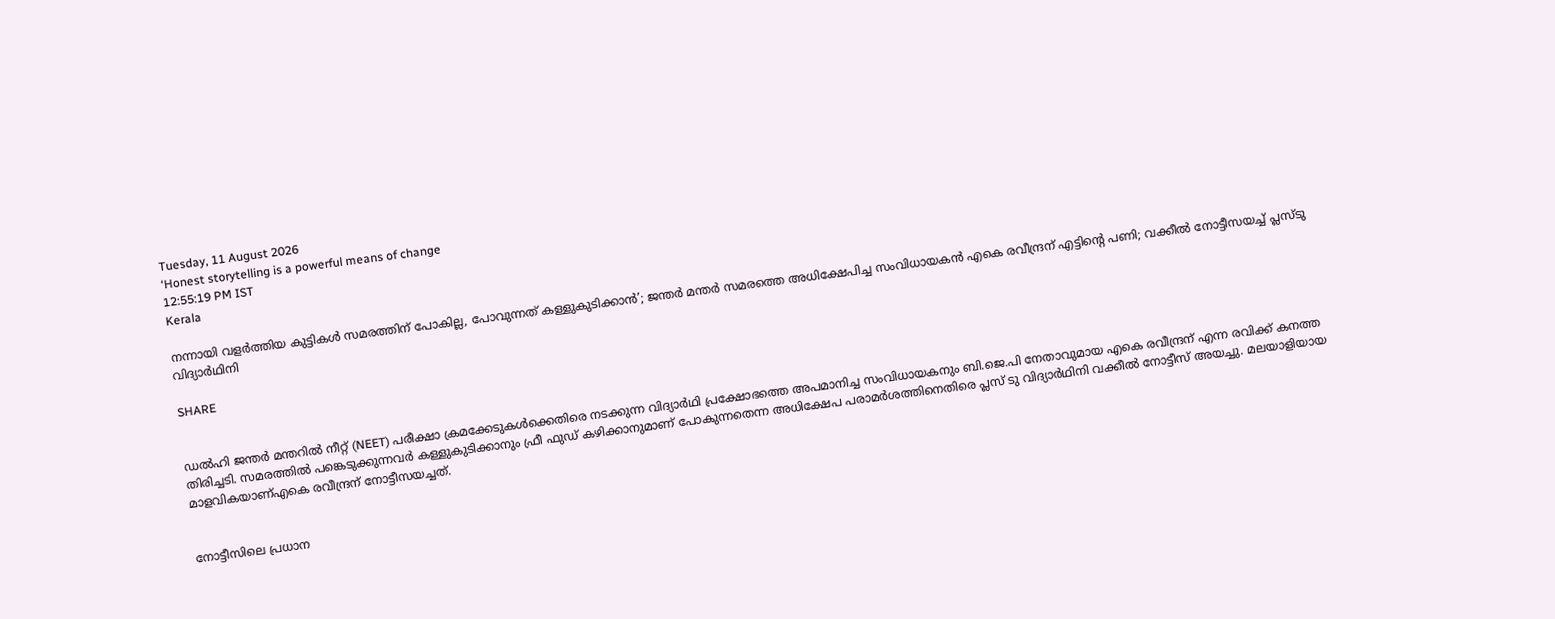Tuesday, 11 August 2026
‘Honest storytelling is a powerful means of change
12:55:19 PM IST
Kerala

നന്നായി വളര്‍ത്തിയ കുട്ടികള്‍ സമരത്തിന് പോകില്ല, പോവുന്നത് കള്ളുകുടിക്കാന്‍’; ജന്തര്‍ മന്തര്‍ സമരത്തെ അധിക്ഷേപിച്ച സംവിധായകന്‍ എകെ രവീന്ദ്രന് എട്ടിന്റെ പണി; വക്കീല്‍ നോട്ടീസയച്ച് പ്ലസ്ടു വിദ്യാര്‍ഥിനി

SHARE


ഡൽഹി ജന്തർ മന്തറിൽ നീറ്റ് (NEET) പരീക്ഷാ ക്രമക്കേടുകൾക്കെതിരെ നടക്കുന്ന വിദ്യാർഥി പ്രക്ഷോഭത്തെ അപമാനിച്ച സംവിധായകനും ബി.ജെ.പി നേതാവുമായ എകെ രവീന്ദ്രന് എന്ന രവിക്ക് കനത്ത തിരിച്ചടി. സമരത്തിൽ പങ്കെടുക്കുന്നവർ കള്ളുകുടിക്കാനും ഫ്രീ ഫുഡ് കഴിക്കാനുമാണ് പോകുന്നതെന്ന അധിക്ഷേപ പരാമർശത്തിനെതിരെ പ്ലസ് ടു വിദ്യാർഥിനി വക്കീൽ നോട്ടീസ് അയച്ചു. മലയാളിയായ മാളവികയാണ്എകെ രവീന്ദ്രന് നോട്ടീസയച്ചത്.


നോട്ടീസിലെ പ്രധാന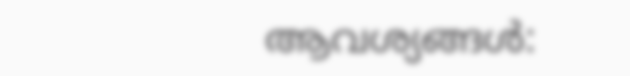ആവശ്യങ്ങൾ: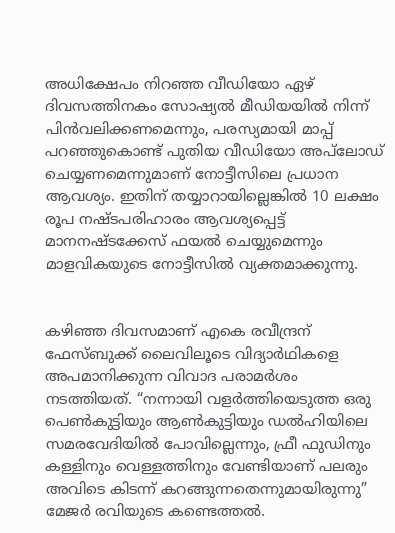അധിക്ഷേപം നിറഞ്ഞ വീഡിയോ ഏഴ് ദിവസത്തിനകം സോഷ്യൽ മീഡിയയിൽ നിന്ന് പിൻവലിക്കണമെന്നും, പരസ്യമായി മാപ്പ് പറഞ്ഞുകൊണ്ട് പുതിയ വീഡിയോ അപ്‌ലോഡ് ചെയ്യണമെന്നുമാണ് നോട്ടീസിലെ പ്രധാന ആവശ്യം. ഇതിന് തയ്യാറായില്ലെങ്കിൽ 10 ലക്ഷം രൂപ നഷ്ടപരിഹാരം ആവശ്യപ്പെട്ട് മാനനഷ്ടക്കേസ് ഫയൽ ചെയ്യുമെന്നും മാളവികയുടെ നോട്ടീസിൽ വ്യക്തമാക്കുന്നു.


കഴിഞ്ഞ ദിവസമാണ് എകെ രവീന്ദ്രന് ഫേസ്ബുക്ക് ലൈവിലൂടെ വിദ്യാർഥികളെ അപമാനിക്കുന്ന വിവാദ പരാമർശം നടത്തിയത്. “നന്നായി വളർത്തിയെടുത്ത ഒരു പെൺകുട്ടിയും ആൺകുട്ടിയും ഡൽഹിയിലെ സമരവേദിയിൽ പോവില്ലെന്നും, ഫ്രീ ഫുഡിനും കള്ളിനും വെള്ളത്തിനും വേണ്ടിയാണ് പലരും അവിടെ കിടന്ന് കറങ്ങുന്നതെന്നുമായിരുന്നു” മേജർ രവിയുടെ കണ്ടെത്തൽ.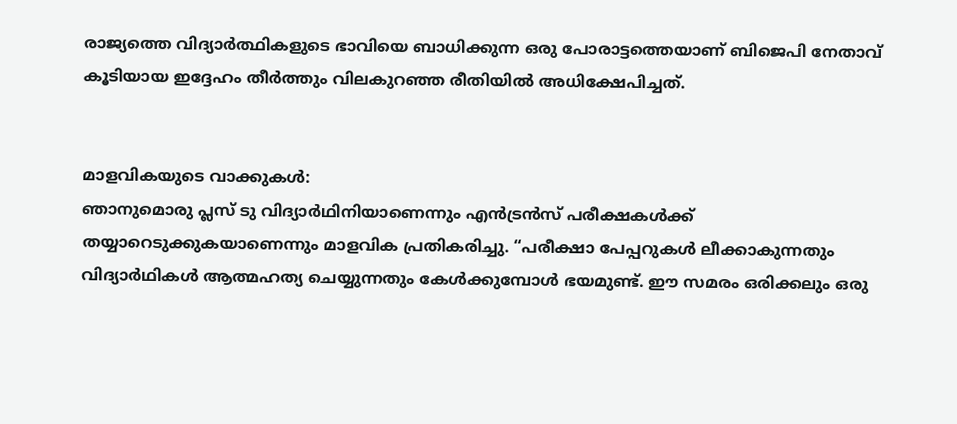രാജ്യത്തെ വിദ്യാർത്ഥികളുടെ ഭാവിയെ ബാധിക്കുന്ന ഒരു പോരാട്ടത്തെയാണ് ബിജെപി നേതാവ് കൂടിയായ ഇദ്ദേഹം തീർത്തും വിലകുറഞ്ഞ രീതിയിൽ അധിക്ഷേപിച്ചത്.


മാളവികയുടെ വാക്കുകൾ:
ഞാനുമൊരു പ്ലസ് ടു വിദ്യാർഥിനിയാണെന്നും എൻട്രൻസ് പരീക്ഷകൾക്ക് തയ്യാറെടുക്കുകയാണെന്നും മാളവിക പ്രതികരിച്ചു. “പരീക്ഷാ പേപ്പറുകൾ ലീക്കാകുന്നതും വിദ്യാർഥികൾ ആത്മഹത്യ ചെയ്യുന്നതും കേൾക്കുമ്പോൾ ഭയമുണ്ട്. ഈ സമരം ഒരിക്കലും ഒരു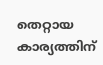തെറ്റായ കാര്യത്തിന്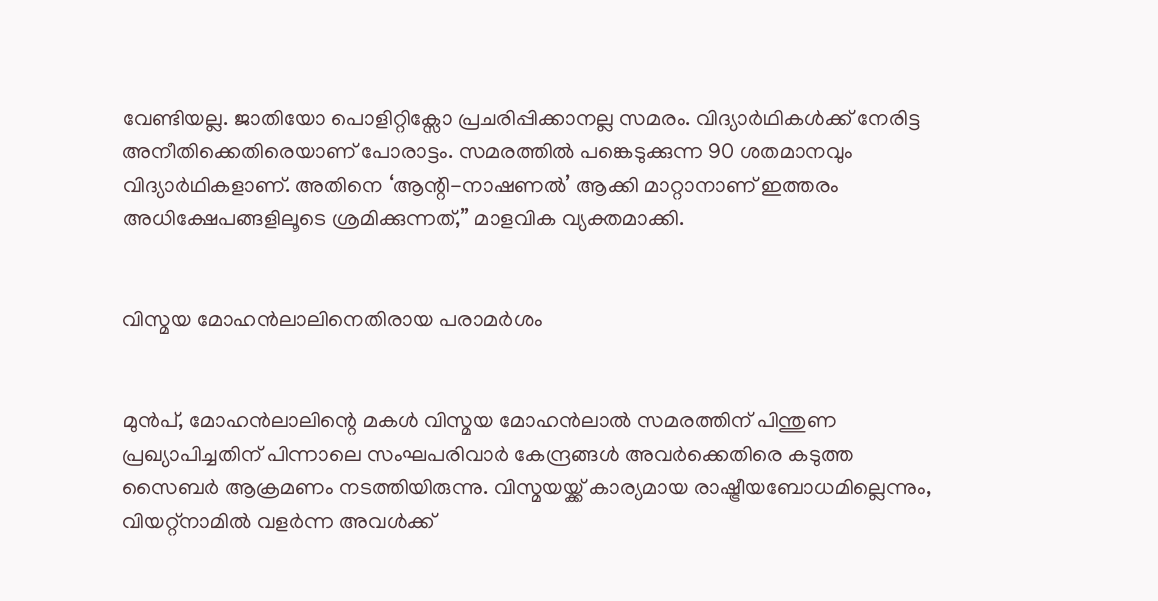വേണ്ടിയല്ല. ജാതിയോ പൊളിറ്റിക്സോ പ്രചരിപ്പിക്കാനല്ല സമരം. വിദ്യാർഥികൾക്ക് നേരിട്ട അനീതിക്കെതിരെയാണ് പോരാട്ടം. സമരത്തിൽ പങ്കെടുക്കുന്ന 90 ശതമാനവും വിദ്യാർഥികളാണ്. അതിനെ ‘ആന്റി-നാഷണൽ’ ആക്കി മാറ്റാനാണ് ഇത്തരം അധിക്ഷേപങ്ങളിലൂടെ ശ്രമിക്കുന്നത്,” മാളവിക വ്യക്തമാക്കി.


വിസ്മയ മോഹൻലാലിനെതിരായ പരാമർശം


മുൻപ്, മോഹൻലാലിന്റെ മകൾ വിസ്മയ മോഹൻലാൽ സമരത്തിന് പിന്തുണ പ്രഖ്യാപിച്ചതിന് പിന്നാലെ സംഘപരിവാർ കേന്ദ്രങ്ങൾ അവർക്കെതിരെ കടുത്ത സൈബർ ആക്രമണം നടത്തിയിരുന്നു. വിസ്മയയ്ക്ക് കാര്യമായ രാഷ്ട്രീയബോധമില്ലെന്നും, വിയറ്റ്‌നാമിൽ വളർന്ന അവൾക്ക്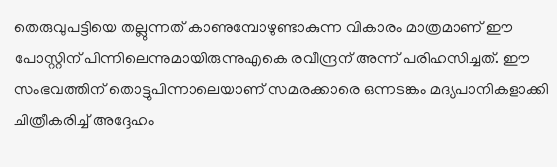തെരുവുപട്ടിയെ തല്ലുന്നത് കാണുമ്പോഴുണ്ടാകുന്ന വികാരം മാത്രമാണ് ഈ പോസ്റ്റിന് പിന്നിലെന്നുമായിരുന്നുഎകെ രവീന്ദ്രന് അന്ന് പരിഹസിച്ചത്. ഈ സംഭവത്തിന് തൊട്ടുപിന്നാലെയാണ് സമരക്കാരെ ഒന്നടങ്കം മദ്യപാനികളാക്കി ചിത്രീകരിച്ച് അദ്ദേഹം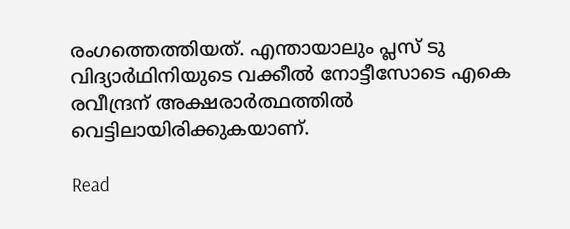രംഗത്തെത്തിയത്. എന്തായാലും പ്ലസ് ടു വിദ്യാർഥിനിയുടെ വക്കീൽ നോട്ടീസോടെ എകെ രവീന്ദ്രന് അക്ഷരാർത്ഥത്തിൽ വെട്ടിലായിരിക്കുകയാണ്.

Read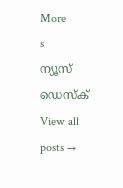More
s
ന്യൂസ് ഡെസ്ക്
View all posts →